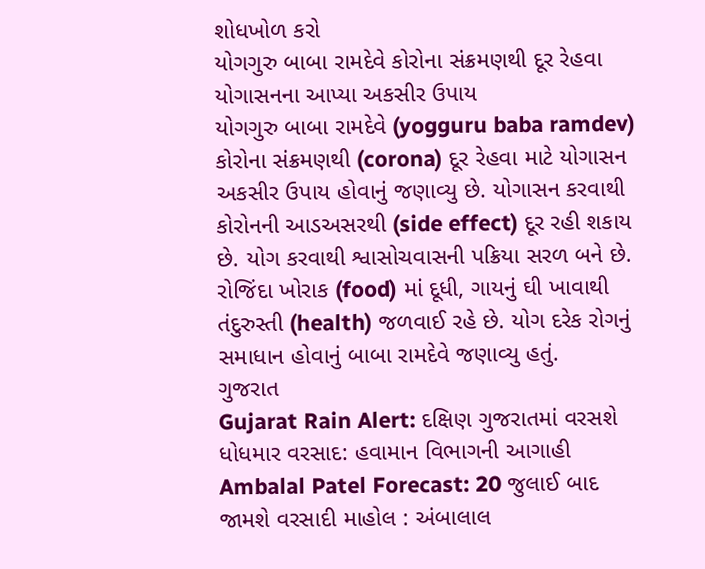શોધખોળ કરો
યોગગુરુ બાબા રામદેવે કોરોના સંક્રમણથી દૂર રેહવા યોગાસનના આપ્યા અકસીર ઉપાય
યોગગુરુ બાબા રામદેવે (yogguru baba ramdev) કોરોના સંક્રમણથી (corona) દૂર રેહવા માટે યોગાસન અકસીર ઉપાય હોવાનું જણાવ્યુ છે. યોગાસન કરવાથી કોરોનની આડઅસરથી (side effect) દૂર રહી શકાય છે. યોગ કરવાથી શ્વાસોચવાસની પક્રિયા સરળ બને છે. રોજિંદા ખોરાક (food) માં દૂધી, ગાયનું ઘી ખાવાથી તંદુરુસ્તી (health) જળવાઈ રહે છે. યોગ દરેક રોગનું સમાધાન હોવાનું બાબા રામદેવે જણાવ્યુ હતું.
ગુજરાત
Gujarat Rain Alert: દક્ષિણ ગુજરાતમાં વરસશે ધોધમાર વરસાદ: હવામાન વિભાગની આગાહી
Ambalal Patel Forecast: 20 જુલાઈ બાદ જામશે વરસાદી માહોલ : અંબાલાલ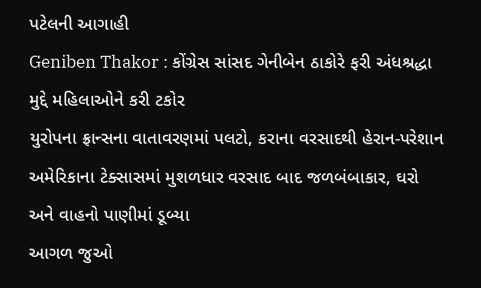પટેલની આગાહી
Geniben Thakor : કોંગ્રેસ સાંસદ ગેનીબેન ઠાકોરે ફરી અંધશ્રદ્ધા મુદ્દે મહિલાઓને કરી ટકોર
યુરોપના ફ્રાન્સના વાતાવરણમાં પલટો, કરાના વરસાદથી હેરાન-પરેશાન
અમેરિકાના ટેક્સાસમાં મુશળધાર વરસાદ બાદ જળબંબાકાર, ઘરો અને વાહનો પાણીમાં ડૂબ્યા
આગળ જુઓ